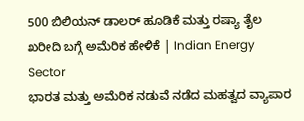500 ಬಿಲಿಯನ್ ಡಾಲರ್ ಹೂಡಿಕೆ ಮತ್ತು ರಷ್ಯಾ ತೈಲ ಖರೀದಿ ಬಗ್ಗೆ ಅಮೆರಿಕ ಹೇಳಿಕೆ | Indian Energy Sector
ಭಾರತ ಮತ್ತು ಅಮೆರಿಕ ನಡುವೆ ನಡೆದ ಮಹತ್ವದ ವ್ಯಾಪಾರ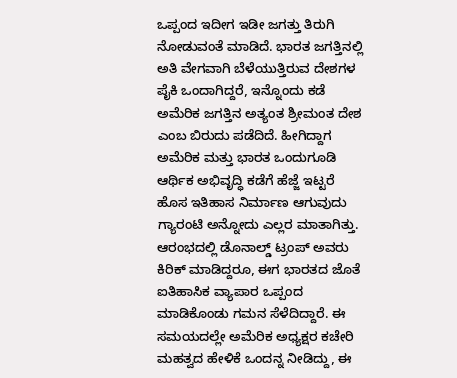ಒಪ್ಪಂದ ಇದೀಗ ಇಡೀ ಜಗತ್ತು ತಿರುಗಿ ನೋಡುವಂತೆ ಮಾಡಿದೆ. ಭಾರತ ಜಗತ್ತಿನಲ್ಲಿ ಅತಿ ವೇಗವಾಗಿ ಬೆಳೆಯುತ್ತಿರುವ ದೇಶಗಳ ಪೈಕಿ ಒಂದಾಗಿದ್ದರೆ, ಇನ್ನೊಂದು ಕಡೆ ಅಮೆರಿಕ ಜಗತ್ತಿನ ಅತ್ಯಂತ ಶ್ರೀಮಂತ ದೇಶ ಎಂಬ ಬಿರುದು ಪಡೆದಿದೆ. ಹೀಗಿದ್ದಾಗ ಅಮೆರಿಕ ಮತ್ತು ಭಾರತ ಒಂದುಗೂಡಿ ಆರ್ಥಿಕ ಅಭಿವೃದ್ಧಿ ಕಡೆಗೆ ಹೆಜ್ಜೆ ಇಟ್ಟರೆ ಹೊಸ ಇತಿಹಾಸ ನಿರ್ಮಾಣ ಆಗುವುದು ಗ್ಯಾರಂಟಿ ಅನ್ನೋದು ಎಲ್ಲರ ಮಾತಾಗಿತ್ತು.
ಆರಂಭದಲ್ಲಿ ಡೊನಾಲ್ಡ್ ಟ್ರಂಪ್ ಅವರು ಕಿರಿಕ್ ಮಾಡಿದ್ದರೂ, ಈಗ ಭಾರತದ ಜೊತೆ ಐತಿಹಾಸಿಕ ವ್ಯಾಪಾರ ಒಪ್ಪಂದ ಮಾಡಿಕೊಂಡು ಗಮನ ಸೆಳೆದಿದ್ದಾರೆ. ಈ ಸಮಯದಲ್ಲೇ ಅಮೆರಿಕ ಅಧ್ಯಕ್ಷರ ಕಚೇರಿ ಮಹತ್ವದ ಹೇಳಿಕೆ ಒಂದನ್ನ ನೀಡಿದ್ದು, ಈ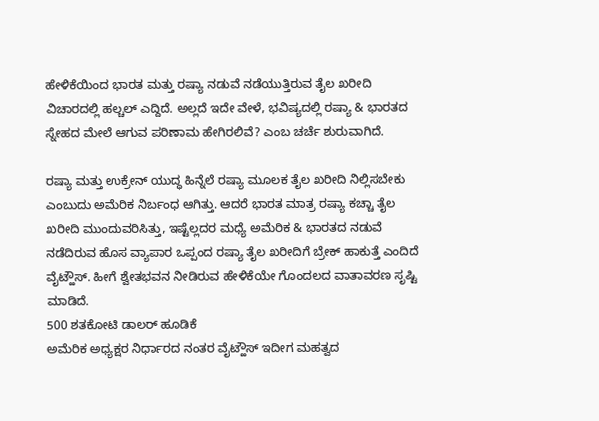ಹೇಳಿಕೆಯಿಂದ ಭಾರತ ಮತ್ತು ರಷ್ಯಾ ನಡುವೆ ನಡೆಯುತ್ತಿರುವ ತೈಲ ಖರೀದಿ ವಿಚಾರದಲ್ಲಿ ಹಲ್ಚಲ್ ಎದ್ದಿದೆ. ಅಲ್ಲದೆ ಇದೇ ವೇಳೆ, ಭವಿಷ್ಯದಲ್ಲಿ ರಷ್ಯಾ & ಭಾರತದ ಸ್ನೇಹದ ಮೇಲೆ ಆಗುವ ಪರಿಣಾಮ ಹೇಗಿರಲಿವೆ? ಎಂಬ ಚರ್ಚೆ ಶುರುವಾಗಿದೆ.

ರಷ್ಯಾ ಮತ್ತು ಉಕ್ರೇನ್ ಯುದ್ಧ ಹಿನ್ನೆಲೆ ರಷ್ಯಾ ಮೂಲಕ ತೈಲ ಖರೀದಿ ನಿಲ್ಲಿಸಬೇಕು ಎಂಬುದು ಅಮೆರಿಕ ನಿರ್ಬಂಧ ಆಗಿತ್ತು. ಆದರೆ ಭಾರತ ಮಾತ್ರ ರಷ್ಯಾ ಕಚ್ಚಾ ತೈಲ ಖರೀದಿ ಮುಂದುವರಿಸಿತ್ತು, ಇಷ್ಟೆಲ್ಲದರ ಮಧ್ಯೆ ಅಮೆರಿಕ & ಭಾರತದ ನಡುವೆ ನಡೆದಿರುವ ಹೊಸ ವ್ಯಾಪಾರ ಒಪ್ಪಂದ ರಷ್ಯಾ ತೈಲ ಖರೀದಿಗೆ ಬ್ರೇಕ್ ಹಾಕುತ್ತೆ ಎಂದಿದೆ ವೈಟ್ಹೌಸ್. ಹೀಗೆ ಶ್ವೇತಭವನ ನೀಡಿರುವ ಹೇಳಿಕೆಯೇ ಗೊಂದಲದ ವಾತಾವರಣ ಸೃಷ್ಟಿ ಮಾಡಿದೆ.
500 ಶತಕೋಟಿ ಡಾಲರ್ ಹೂಡಿಕೆ
ಅಮೆರಿಕ ಅಧ್ಯಕ್ಷರ ನಿರ್ಧಾರದ ನಂತರ ವೈಟ್ಹೌಸ್ ಇದೀಗ ಮಹತ್ವದ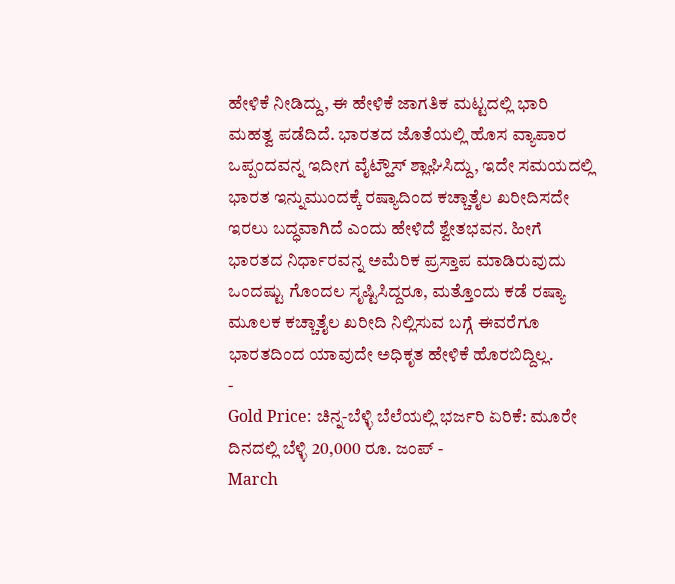ಹೇಳಿಕೆ ನೀಡಿದ್ದು, ಈ ಹೇಳಿಕೆ ಜಾಗತಿಕ ಮಟ್ಟದಲ್ಲಿ ಭಾರಿ ಮಹತ್ವ ಪಡೆದಿದೆ. ಭಾರತದ ಜೊತೆಯಲ್ಲಿ ಹೊಸ ವ್ಯಾಪಾರ ಒಪ್ಪಂದವನ್ನ ಇದೀಗ ವೈಟ್ಹೌಸ್ ಶ್ಲಾಘಿಸಿದ್ದು, ಇದೇ ಸಮಯದಲ್ಲಿ ಭಾರತ ಇನ್ನುಮುಂದಕ್ಕೆ ರಷ್ಯಾದಿಂದ ಕಚ್ಚಾತೈಲ ಖರೀದಿಸದೇ ಇರಲು ಬದ್ಧವಾಗಿದೆ ಎಂದು ಹೇಳಿದೆ ಶ್ವೇತಭವನ. ಹೀಗೆ ಭಾರತದ ನಿರ್ಧಾರವನ್ನ ಅಮೆರಿಕ ಪ್ರಸ್ತಾಪ ಮಾಡಿರುವುದು ಒಂದಷ್ಟು ಗೊಂದಲ ಸೃಷ್ಟಿಸಿದ್ದರೂ, ಮತ್ತೊಂದು ಕಡೆ ರಷ್ಯಾ ಮೂಲಕ ಕಚ್ಚಾತೈಲ ಖರೀದಿ ನಿಲ್ಲಿಸುವ ಬಗ್ಗೆ ಈವರೆಗೂ ಭಾರತದಿಂದ ಯಾವುದೇ ಅಧಿಕೃತ ಹೇಳಿಕೆ ಹೊರಬಿದ್ದಿಲ್ಲ.
-
Gold Price: ಚಿನ್ನ-ಬೆಳ್ಳಿ ಬೆಲೆಯಲ್ಲಿ ಭರ್ಜರಿ ಏರಿಕೆ: ಮೂರೇ ದಿನದಲ್ಲಿ ಬೆಳ್ಳಿ 20,000 ರೂ. ಜಂಪ್ -
March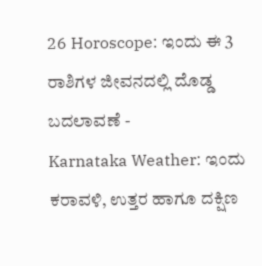26 Horoscope: ಇಂದು ಈ 3 ರಾಶಿಗಳ ಜೀವನದಲ್ಲಿ ದೊಡ್ಡ ಬದಲಾವಣೆ -
Karnataka Weather: ಇಂದು ಕರಾವಳಿ, ಉತ್ತರ ಹಾಗೂ ದಕ್ಷಿಣ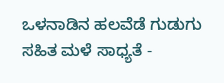ಒಳನಾಡಿನ ಹಲವೆಡೆ ಗುಡುಗು ಸಹಿತ ಮಳೆ ಸಾಧ್ಯತೆ -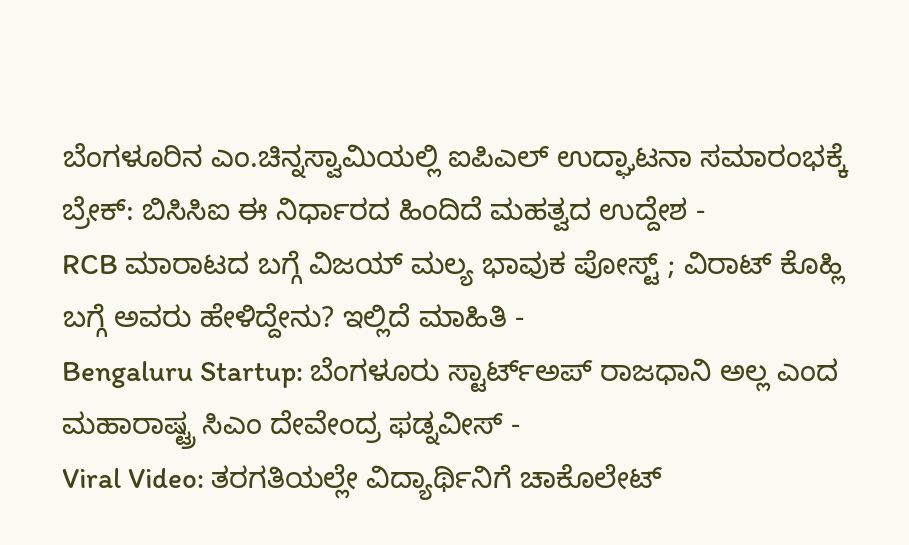ಬೆಂಗಳೂರಿನ ಎಂ.ಚಿನ್ನಸ್ವಾಮಿಯಲ್ಲಿ ಐಪಿಎಲ್ ಉದ್ಘಾಟನಾ ಸಮಾರಂಭಕ್ಕೆ ಬ್ರೇಕ್: ಬಿಸಿಸಿಐ ಈ ನಿರ್ಧಾರದ ಹಿಂದಿದೆ ಮಹತ್ವದ ಉದ್ದೇಶ -
RCB ಮಾರಾಟದ ಬಗ್ಗೆ ವಿಜಯ್ ಮಲ್ಯ ಭಾವುಕ ಪೋಸ್ಟ್ ; ವಿರಾಟ್ ಕೊಹ್ಲಿ ಬಗ್ಗೆ ಅವರು ಹೇಳಿದ್ದೇನು? ಇಲ್ಲಿದೆ ಮಾಹಿತಿ -
Bengaluru Startup: ಬೆಂಗಳೂರು ಸ್ಟಾರ್ಟ್ಅಪ್ ರಾಜಧಾನಿ ಅಲ್ಲ ಎಂದ ಮಹಾರಾಷ್ಟ್ರ ಸಿಎಂ ದೇವೇಂದ್ರ ಫಡ್ನವೀಸ್ -
Viral Video: ತರಗತಿಯಲ್ಲೇ ವಿದ್ಯಾರ್ಥಿನಿಗೆ ಚಾಕೊಲೇಟ್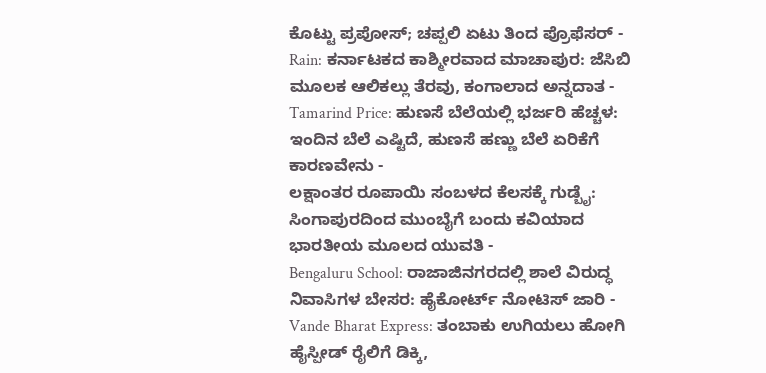ಕೊಟ್ಟು ಪ್ರಪೋಸ್; ಚಪ್ಪಲಿ ಏಟು ತಿಂದ ಪ್ರೊಫೆಸರ್ -
Rain: ಕರ್ನಾಟಕದ ಕಾಶ್ಮೀರವಾದ ಮಾಚಾಪುರ: ಜೆಸಿಬಿ ಮೂಲಕ ಆಲಿಕಲ್ಲು ತೆರವು, ಕಂಗಾಲಾದ ಅನ್ನದಾತ -
Tamarind Price: ಹುಣಸೆ ಬೆಲೆಯಲ್ಲಿ ಭರ್ಜರಿ ಹೆಚ್ಚಳ: ಇಂದಿನ ಬೆಲೆ ಎಷ್ಟಿದೆ, ಹುಣಸೆ ಹಣ್ಣು ಬೆಲೆ ಏರಿಕೆಗೆ ಕಾರಣವೇನು -
ಲಕ್ಷಾಂತರ ರೂಪಾಯಿ ಸಂಬಳದ ಕೆಲಸಕ್ಕೆ ಗುಡ್ಬೈ: ಸಿಂಗಾಪುರದಿಂದ ಮುಂಬೈಗೆ ಬಂದು ಕವಿಯಾದ ಭಾರತೀಯ ಮೂಲದ ಯುವತಿ -
Bengaluru School: ರಾಜಾಜಿನಗರದಲ್ಲಿ ಶಾಲೆ ವಿರುದ್ಧ ನಿವಾಸಿಗಳ ಬೇಸರ: ಹೈಕೋರ್ಟ್ ನೋಟಿಸ್ ಜಾರಿ -
Vande Bharat Express: ತಂಬಾಕು ಉಗಿಯಲು ಹೋಗಿ ಹೈಸ್ಪೀಡ್ ರೈಲಿಗೆ ಡಿಕ್ಕಿ,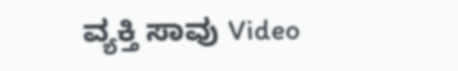ವ್ಯಕ್ತಿ ಸಾವು Video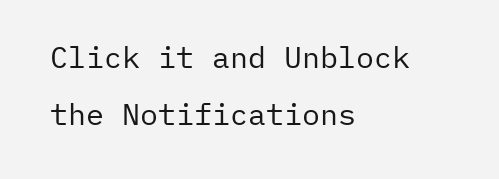Click it and Unblock the Notifications